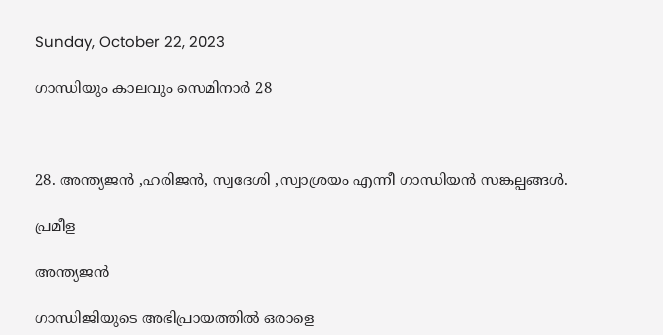Sunday, October 22, 2023

ഗാന്ധിയും കാലവും സെമിനാർ 28



28. അന്ത്യജൻ ,ഹരിജൻ, സ്വദേശി ,സ്വാശ്രയം എന്നീ ഗാന്ധിയൻ സങ്കല്പങ്ങൾ.

പ്രമീള

അന്ത്യജൻ

ഗാന്ധിജിയുടെ അഭിപ്രായത്തിൽ ഒരാളെ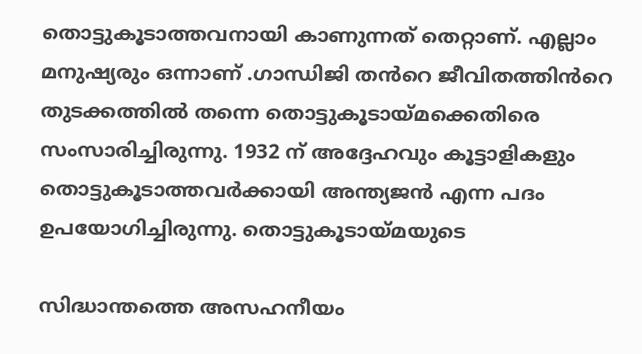തൊട്ടുകൂടാത്തവനായി കാണുന്നത് തെറ്റാണ്. എല്ലാം മനുഷ്യരും ഒന്നാണ് .ഗാന്ധിജി തൻറെ ജീവിതത്തിൻറെ തുടക്കത്തിൽ തന്നെ തൊട്ടുകൂടായ്മക്കെതിരെ സംസാരിച്ചിരുന്നു. 1932 ന് അദ്ദേഹവും കൂട്ടാളികളും തൊട്ടുകൂടാത്തവർക്കായി അന്ത്യജൻ എന്ന പദം ഉപയോഗിച്ചിരുന്നു. തൊട്ടുകൂടായ്മയുടെ

സിദ്ധാന്തത്തെ അസഹനീയം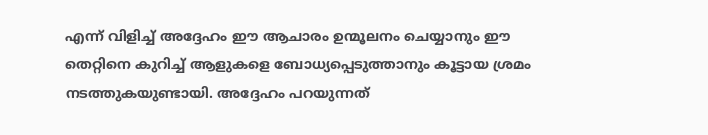എന്ന് വിളിച്ച് അദ്ദേഹം ഈ ആചാരം ഉന്മൂലനം ചെയ്യാനും ഈ തെറ്റിനെ കുറിച്ച് ആളുകളെ ബോധ്യപ്പെടുത്താനും കൂട്ടായ ശ്രമം നടത്തുകയുണ്ടായി. അദ്ദേഹം പറയുന്നത്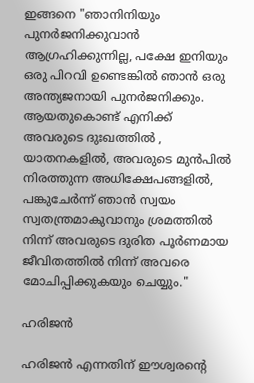ഇങ്ങനെ "ഞാനിനിയും പുനർജനിക്കുവാൻ ആഗ്രഹിക്കുന്നില്ല, പക്ഷേ ഇനിയും ഒരു പിറവി ഉണ്ടെങ്കിൽ ഞാൻ ഒരു അന്ത്യജനായി പുനർജനിക്കും. ആയതുകൊണ്ട് എനിക്ക് അവരുടെ ദുഃഖത്തിൽ , യാതനകളിൽ, അവരുടെ മുൻപിൽ നിരത്തുന്ന അധിക്ഷേപങ്ങളിൽ, പങ്കുചേർന്ന് ഞാൻ സ്വയം സ്വതന്ത്രമാകുവാനും ശ്രമത്തിൽ നിന്ന് അവരുടെ ദുരിത പൂർണമായ ജീവിതത്തിൽ നിന്ന് അവരെ മോചിപ്പിക്കുകയും ചെയ്യും."

ഹരിജൻ

ഹരിജൻ എന്നതിന് ഈശ്വരന്റെ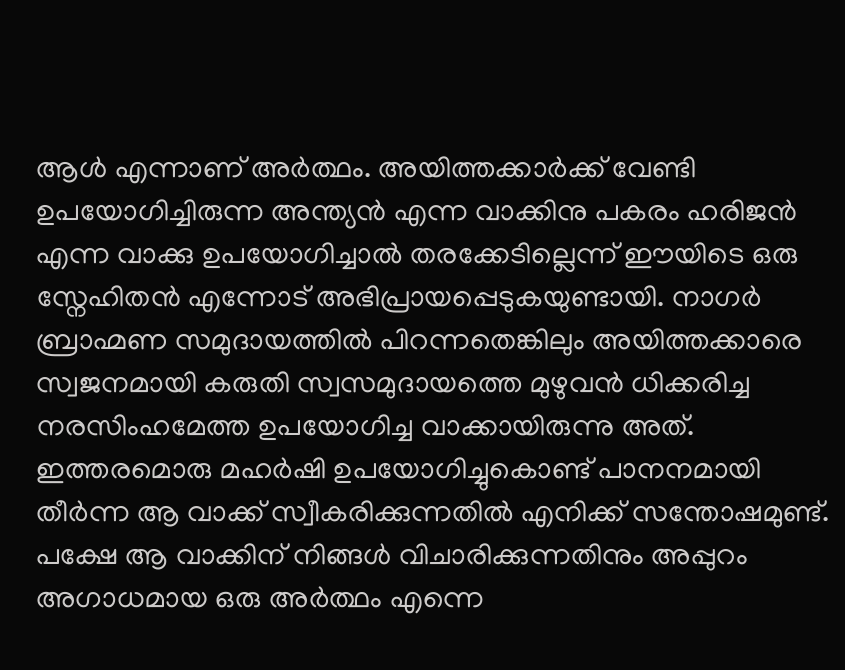ആൾ എന്നാണ് അർത്ഥം. അയിത്തക്കാർക്ക് വേണ്ടി ഉപയോഗിച്ചിരുന്ന അന്ത്യൻ എന്ന വാക്കിനു പകരം ഹരിജൻ എന്ന വാക്കു ഉപയോഗിച്ചാൽ തരക്കേടില്ലെന്ന് ഈയിടെ ഒരു സ്നേഹിതൻ എന്നോട് അഭിപ്രായപ്പെടുകയുണ്ടായി. നാഗർ ബ്രാഹ്മണ സമുദായത്തിൽ പിറന്നതെങ്കിലും അയിത്തക്കാരെ സ്വജനമായി കരുതി സ്വസമുദായത്തെ മുഴുവൻ ധിക്കരിച്ച നരസിംഹമേത്ത ഉപയോഗിച്ച വാക്കായിരുന്നു അത്. ഇത്തരമൊരു മഹർഷി ഉപയോഗിച്ചുകൊണ്ട് പാനനമായി തീർന്ന ആ വാക്ക് സ്വീകരിക്കുന്നതിൽ എനിക്ക് സന്തോഷമുണ്ട്. പക്ഷേ ആ വാക്കിന് നിങ്ങൾ വിചാരിക്കുന്നതിനും അപ്പുറം അഗാധമായ ഒരു അർത്ഥം എന്നെ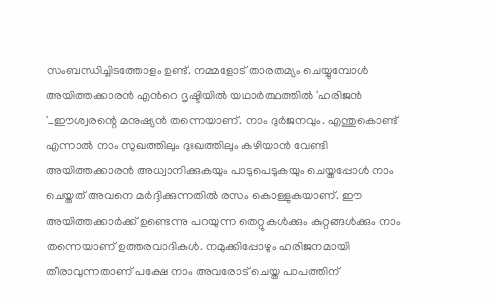സംബന്ധിച്ചിടത്തോളം ഉണ്ട്. നമ്മളോട് താരതമ്യം ചെയ്യുമ്പോൾ അയിത്തക്കാരൻ എൻറെ ദൃഷ്ടിയിൽ യഥാർത്ഥത്തിൽ 'ഹരിജൻ '_ഈശ്വരന്റെ മനുഷ്യൻ തന്നെയാണ്. നാം ദുർജനവും. എന്തുകൊണ്ട് എന്നാൽ നാം സുഖത്തിലും ദുഃഖത്തിലും കഴിയാൻ വേണ്ടി അയിത്തക്കാരൻ അധ്വാനിക്കുകയും പാടുപെടുകയും ചെയ്തപ്പോൾ നാം ചെയ്തത് അവനെ മർദ്ദിക്കുന്നതിൽ രസം കൊള്ളുകയാണ്. ഈ അയിത്തക്കാർക്ക് ഉണ്ടെന്നു പറയുന്ന തെറ്റുകൾക്കും കുറ്റങ്ങൾക്കും നാം തന്നെയാണ് ഉത്തരവാദികൾ. നമുക്കിപ്പോഴും ഹരിജനമായി തീരാവുന്നതാണ് പക്ഷേ നാം അവരോട് ചെയ്ത പാപത്തിന്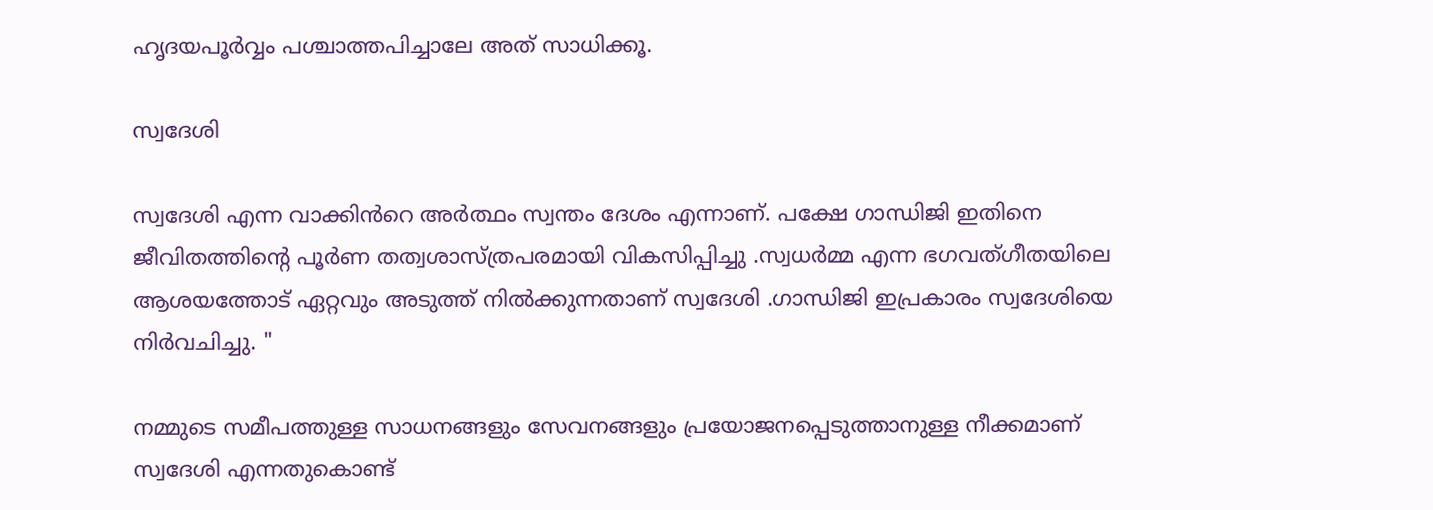ഹൃദയപൂർവ്വം പശ്ചാത്തപിച്ചാലേ അത് സാധിക്കൂ.

സ്വദേശി

സ്വദേശി എന്ന വാക്കിൻറെ അർത്ഥം സ്വന്തം ദേശം എന്നാണ്. പക്ഷേ ഗാന്ധിജി ഇതിനെ ജീവിതത്തിന്റെ പൂർണ തത്വശാസ്ത്രപരമായി വികസിപ്പിച്ചു .സ്വധർമ്മ എന്ന ഭഗവത്ഗീതയിലെ ആശയത്തോട് ഏറ്റവും അടുത്ത് നിൽക്കുന്നതാണ് സ്വദേശി .ഗാന്ധിജി ഇപ്രകാരം സ്വദേശിയെ നിർവചിച്ചു. "

നമ്മുടെ സമീപത്തുള്ള സാധനങ്ങളും സേവനങ്ങളും പ്രയോജനപ്പെടുത്താനുള്ള നീക്കമാണ് സ്വദേശി എന്നതുകൊണ്ട്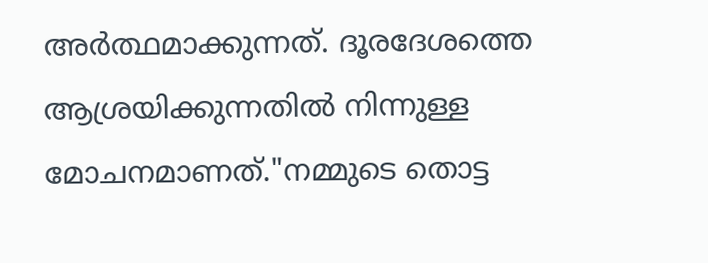അർത്ഥമാക്കുന്നത്. ദൂരദേശത്തെ ആശ്രയിക്കുന്നതിൽ നിന്നുള്ള മോചനമാണത്."നമ്മുടെ തൊട്ട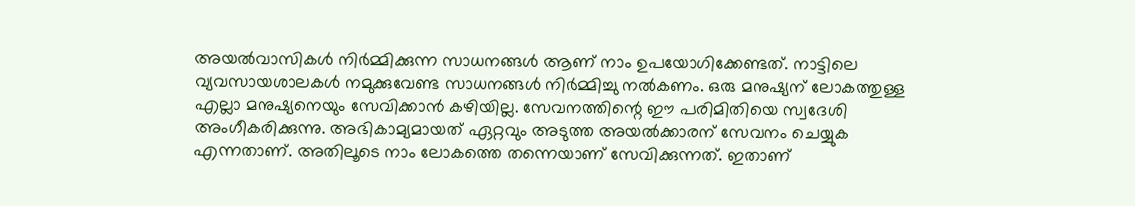അയൽവാസികൾ നിർമ്മിക്കുന്ന സാധനങ്ങൾ ആണ് നാം ഉപയോഗിക്കേണ്ടത്. നാട്ടിലെ വ്യവസായശാലകൾ നമുക്കുവേണ്ട സാധനങ്ങൾ നിർമ്മിച്ചു നൽകണം. ഒരു മനുഷ്യന് ലോകത്തുള്ള എല്ലാ മനുഷ്യനെയും സേവിക്കാൻ കഴിയില്ല. സേവനത്തിന്റെ ഈ പരിമിതിയെ സ്വദേശി അംഗീകരിക്കുന്നു. അഭികാമ്യമായത് ഏറ്റവും അടുത്ത അയൽക്കാരന് സേവനം ചെയ്യുക എന്നതാണ്. അതിലൂടെ നാം ലോകത്തെ തന്നെയാണ് സേവിക്കുന്നത്. ഇതാണ്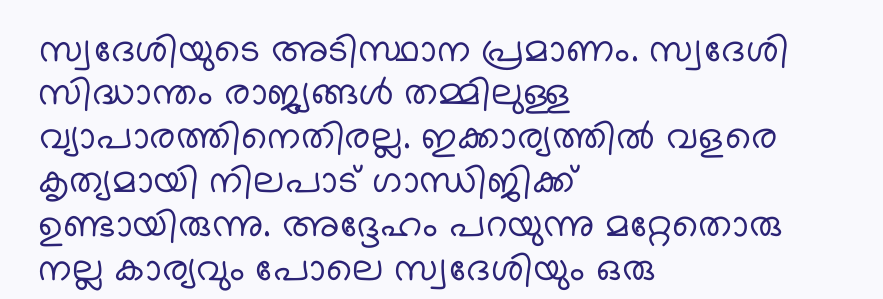സ്വദേശിയുടെ അടിസ്ഥാന പ്രമാണം. സ്വദേശി സിദ്ധാന്തം രാജ്യങ്ങൾ തമ്മിലുള്ള വ്യാപാരത്തിനെതിരല്ല. ഇക്കാര്യത്തിൽ വളരെ കൃത്യമായി നിലപാട് ഗാന്ധിജിക്ക് ഉണ്ടായിരുന്നു. അദ്ദേഹം പറയുന്നു മറ്റേതൊരു നല്ല കാര്യവും പോലെ സ്വദേശിയും ഒരു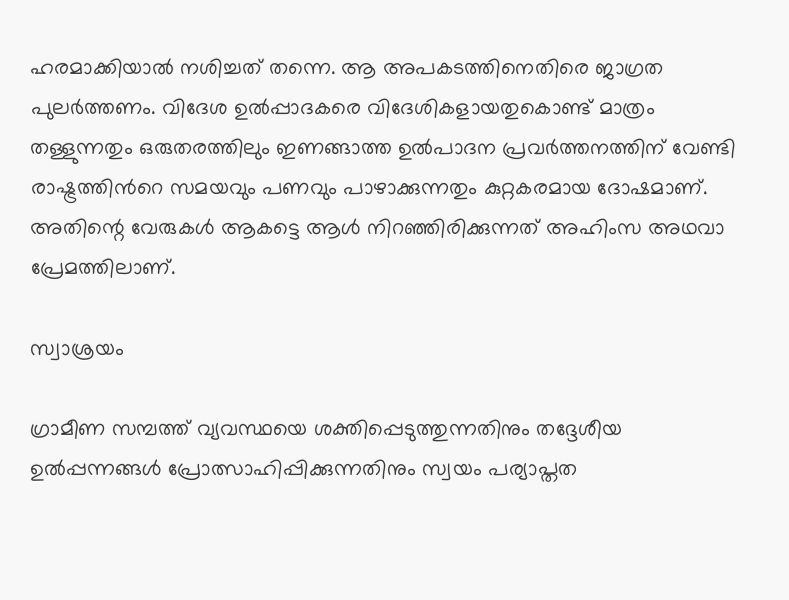ഹരമാക്കിയാൽ നശിച്ചത് തന്നെ. ആ അപകടത്തിനെതിരെ ജാഗ്രത പുലർത്തണം. വിദേശ ഉൽപ്പാദകരെ വിദേശികളായതുകൊണ്ട് മാത്രം തള്ളുന്നതും ഒരുതരത്തിലും ഇണങ്ങാത്ത ഉൽപാദന പ്രവർത്തനത്തിന് വേണ്ടി രാഷ്ട്രത്തിൻറെ സമയവും പണവും പാഴാക്കുന്നതും കുറ്റകരമായ ദോഷമാണ്. അതിന്റെ വേരുകൾ ആകട്ടെ ആൾ നിറഞ്ഞിരിക്കുന്നത് അഹിംസ അഥവാ പ്രേമത്തിലാണ്.

സ്വാശ്രയം

ഗ്രാമീണ സമ്പത്ത് വ്യവസ്ഥയെ ശക്തിപ്പെടുത്തുന്നതിനും തദ്ദേശീയ ഉൽപ്പന്നങ്ങൾ പ്രോത്സാഹിപ്പിക്കുന്നതിനും സ്വയം പര്യാപ്തത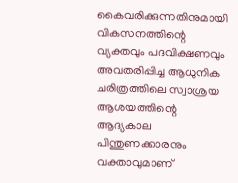കൈവരിക്കുന്നതിനുമായി വികസനത്തിന്റെ വ്യക്തവും പദവിക്ഷണവും അവതരിപ്പിച്ച ആധുനിക ചരിത്രത്തിലെ സ്വാശ്രയ ആശയത്തിന്റെ ആദ്യകാല പിന്തുണക്കാരനും വക്താവുമാണ്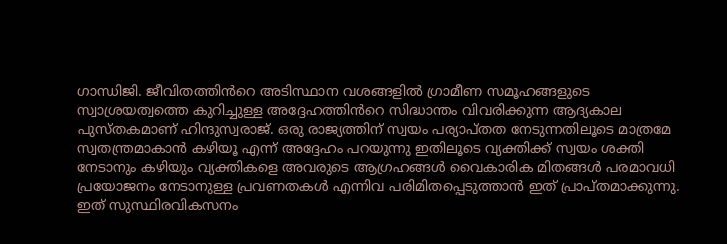ഗാന്ധിജി. ജീവിതത്തിൻറെ അടിസ്ഥാന വശങ്ങളിൽ ഗ്രാമീണ സമൂഹങ്ങളുടെ സ്വാശ്രയത്വത്തെ കുറിച്ചുള്ള അദ്ദേഹത്തിൻറെ സിദ്ധാന്തം വിവരിക്കുന്ന ആദ്യകാല പുസ്തകമാണ് ഹിന്ദുസ്വരാജ്. ഒരു രാജ്യത്തിന് സ്വയം പര്യാപ്തത നേടുന്നതിലൂടെ മാത്രമേ സ്വതന്ത്രമാകാൻ കഴിയൂ എന്ന് അദ്ദേഹം പറയുന്നു ഇതിലൂടെ വ്യക്തിക്ക് സ്വയം ശക്തി നേടാനും കഴിയും വ്യക്തികളെ അവരുടെ ആഗ്രഹങ്ങൾ വൈകാരിക മിതങ്ങൾ പരമാവധി പ്രയോജനം നേടാനുള്ള പ്രവണതകൾ എന്നിവ പരിമിതപ്പെടുത്താൻ ഇത് പ്രാപ്തമാക്കുന്നു. ഇത് സുസ്ഥിരവികസനം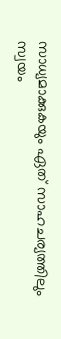സാധ്യമാക്കുകയും ഏത് സാഹചര്യത്തിലും സ്വയം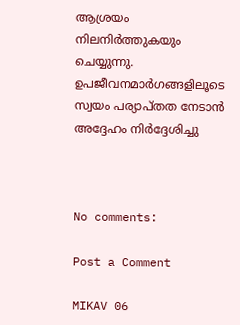ആശ്രയം നിലനിർത്തുകയും ചെയ്യുന്നു. ഉപജീവനമാർഗങ്ങളിലൂടെ സ്വയം പര്യാപ്തത നേടാൻ അദ്ദേഹം നിർദ്ദേശിച്ചു



No comments:

Post a Comment

MIKAV 06